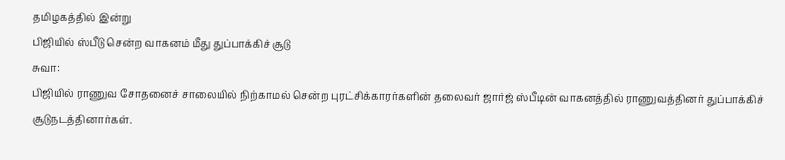தமிழகத்தில் இன்று
பிஜியில் ஸ்பீடு சென்ற வாகனம் மீது துப்பாக்கிச் சூடு
சுவா:
பிஜியில் ராணுவ சோதனைச் சாலையில் நிற்காமல் சென்ற புரட்சிக்காரர்களின் தலைவர் ஜார்ஜ் ஸ்பீடின் வாகனத்தில் ராணுவத்தினர் துப்பாக்கிச் சூடுநடத்தினார்கள்.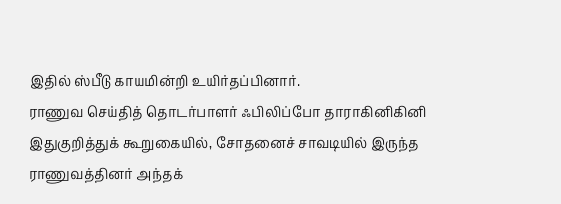இதில் ஸ்பீடு காயமின்றி உயிர்தப்பினார்.
ராணுவ செய்தித் தொடர்பாளர் ஃபிலிப்போ தாராகினிகினி இதுகுறித்துக் கூறுகையில், சோதனைச் சாவடியில் இருந்த ராணுவத்தினர் அந்தக்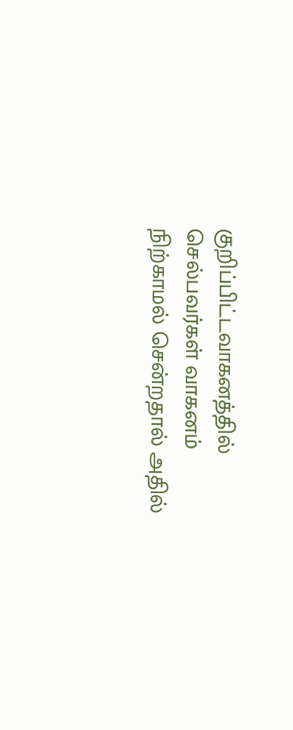குறிப்பிட்டவாகனத்தில் செல்பவர்கள் வாகனம் நிற்காமல் சென்றதால் அதில்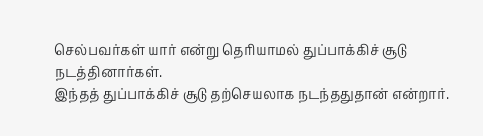செல்பவர்கள் யார் என்று தெரியாமல் துப்பாக்கிச் சூடு நடத்தினார்கள்.
இந்தத் துப்பாக்கிச் சூடு தற்செயலாக நடந்ததுதான் என்றார்.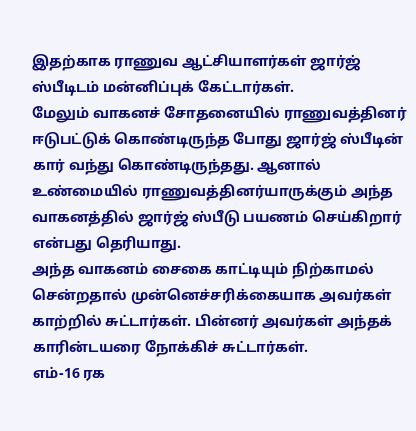இதற்காக ராணுவ ஆட்சியாளர்கள் ஜார்ஜ் ஸ்பீடிடம் மன்னிப்புக் கேட்டார்கள்.
மேலும் வாகனச் சோதனையில் ராணுவத்தினர் ஈடுபட்டுக் கொண்டிருந்த போது ஜார்ஜ் ஸ்பீடின் கார் வந்து கொண்டிருந்தது. ஆனால் உண்மையில் ராணுவத்தினர்யாருக்கும் அந்த வாகனத்தில் ஜார்ஜ் ஸ்பீடு பயணம் செய்கிறார் என்பது தெரியாது.
அந்த வாகனம் சைகை காட்டியும் நிற்காமல் சென்றதால் முன்னெச்சரிக்கையாக அவர்கள் காற்றில் சுட்டார்கள். பின்னர் அவர்கள் அந்தக் காரின்டயரை நோக்கிச் சுட்டார்கள்.
எம்-16 ரக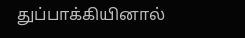துப்பாக்கியினால்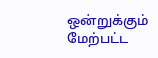ஒன்றுக்கும் மேற்பட்ட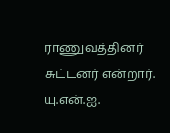ராணுவத்தினர் சுட்டனர் என்றார்.
யு.என்.ஐ.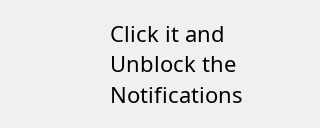Click it and Unblock the Notifications